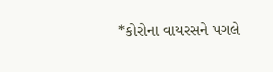*કોરોના વાયરસને પગલે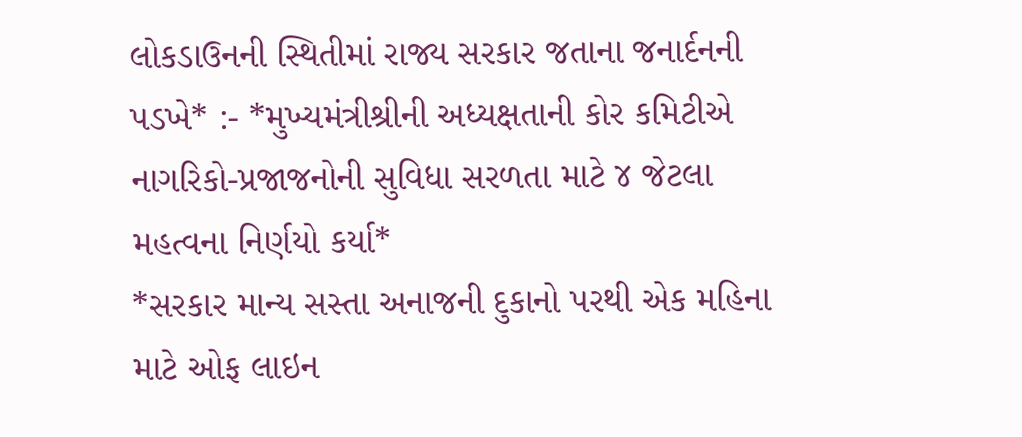લોકડાઉનની સ્થિતીમાં રાજ્ય સરકાર જતાના જનાર્દનની પડખે* :- *મુખ્યમંત્રીશ્રીની અધ્યક્ષતાની કોર કમિટીએ નાગરિકો-પ્રજાજનોની સુવિધા સરળતા માટે ૪ જેટલા મહત્વના નિર્ણયો કર્યા*
*સરકાર માન્ય સસ્તા અનાજની દુકાનો પરથી એક મહિના માટે ઓફ લાઇન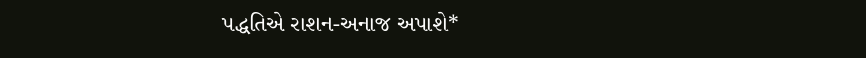પદ્ધતિએ રાશન-અનાજ અપાશે*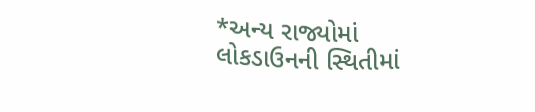*અન્ય રાજ્યોમાં લોકડાઉનની સ્થિતીમાં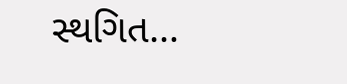સ્થગિત…